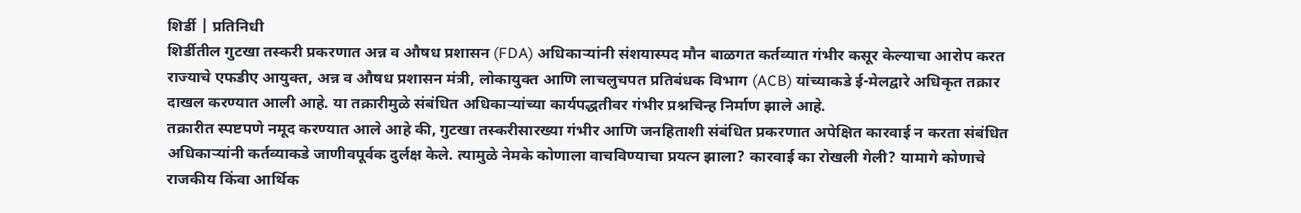शिर्डी | प्रतिनिधी
शिर्डीतील गुटखा तस्करी प्रकरणात अन्न व औषध प्रशासन (FDA) अधिकाऱ्यांनी संशयास्पद मौन बाळगत कर्तव्यात गंभीर कसूर केल्याचा आरोप करत राज्याचे एफडीए आयुक्त, अन्न व औषध प्रशासन मंत्री, लोकायुक्त आणि लाचलुचपत प्रतिबंधक विभाग (ACB) यांच्याकडे ई-मेलद्वारे अधिकृत तक्रार दाखल करण्यात आली आहे. या तक्रारीमुळे संबंधित अधिकाऱ्यांच्या कार्यपद्धतीवर गंभीर प्रश्नचिन्ह निर्माण झाले आहे.
तक्रारीत स्पष्टपणे नमूद करण्यात आले आहे की, गुटखा तस्करीसारख्या गंभीर आणि जनहिताशी संबंधित प्रकरणात अपेक्षित कारवाई न करता संबंधित अधिकाऱ्यांनी कर्तव्याकडे जाणीवपूर्वक दुर्लक्ष केले. त्यामुळे नेमके कोणाला वाचविण्याचा प्रयत्न झाला? कारवाई का रोखली गेली? यामागे कोणाचे राजकीय किंवा आर्थिक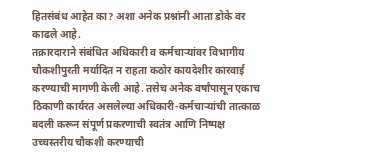हितसंबंध आहेत का? अशा अनेक प्रश्नांनी आता डोके वर काढले आहे.
तक्रारदाराने संबंधित अधिकारी व कर्मचाऱ्यांवर विभागीय चौकशीपुरती मर्यादित न राहता कठोर कायदेशीर कारवाई करण्याची मागणी केली आहे. तसेच अनेक वर्षांपासून एकाच ठिकाणी कार्यरत असलेल्या अधिकारी-कर्मचाऱ्यांची तात्काळ बदली करून संपूर्ण प्रकरणाची स्वतंत्र आणि निष्पक्ष उच्चस्तरीय चौकशी करण्याची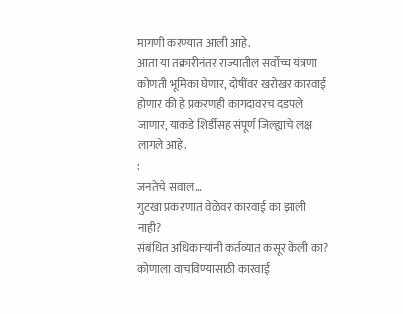मागणी करण्यात आली आहे.
आता या तक्रारीनंतर राज्यातील सर्वोच्च यंत्रणा कोणती भूमिका घेणार, दोषींवर खरोखर कारवाई होणार की हे प्रकरणही कागदावरच दडपले जाणार, याकडे शिर्डीसह संपूर्ण जिल्ह्याचे लक्ष लागले आहे.
:
जनतेचे सवाल…
गुटखा प्रकरणात वेळेवर कारवाई का झाली नाही?
संबंधित अधिकाऱ्यांनी कर्तव्यात कसूर केली का?
कोणाला वाचविण्यासाठी कारवाई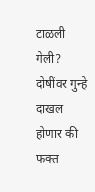टाळली गेली?
दोषींवर गुन्हे दाखल होणार की फक्त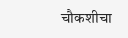चौकशीचा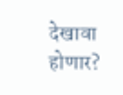देखावा होणार?